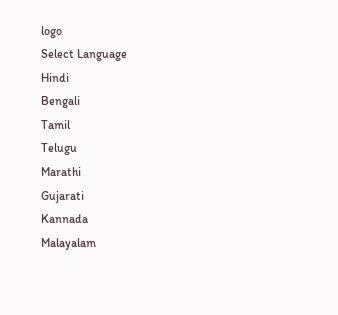logo
Select Language
Hindi
Bengali
Tamil
Telugu
Marathi
Gujarati
Kannada
Malayalam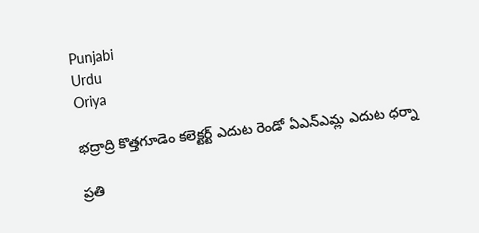Punjabi
Urdu
Oriya

భద్రాద్రి కొత్తగూడెం కలెక్టర్ట్ ఎదుట రెండో ఏఎన్ఎమ్ల ఎదుట ధర్నా

ప్రతి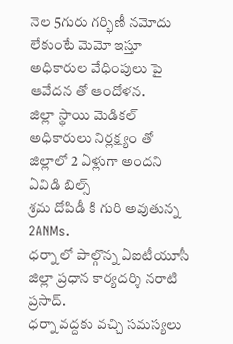నెల 5గురు గర్భిణీ నమోదు లేకుంటే మెమో ఇస్తూ అధికారుల వేధింపులు పై ఆవేదన తో ఆందోళన.
జిల్లా స్థాయి మెడికల్ అధికారులు నిర్లక్ష్యం తో జిల్లాలో 2 ఏళ్లుగా అందని ఏవిడి బిల్స్
శ్రమ దోపిడీ కి గురి అవుతున్న 2ANMs.
ధర్నా లో పాల్గొన్న ఏఐటీయూసీ జిల్లా ప్రధాన కార్యదర్శి నరాటి ప్రసాద్.
ధర్నా వద్దకు వచ్చి సమస్యలు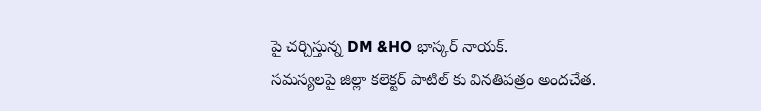పై చర్చిస్తున్న DM &HO భాస్కర్ నాయక్.
సమస్యలపై జిల్లా కలెక్టర్ పాటిల్ కు వినతిపత్రం అందచేత.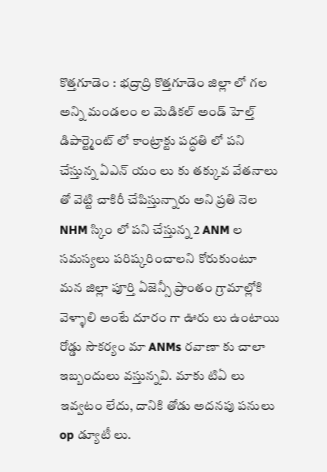కొత్తగూడెం : భద్రాద్రి కొత్తగూడెం జిల్లా లో గల అన్ని మండలం ల మెడికల్ అండ్ హెల్త్ డిపార్ట్మెంట్ లో కాంట్రాక్టు పద్ధతి లో పని చేస్తున్న ఏఎన్ యం లు కు తక్కువ వేతనాలు తో వెట్టి చాకిరీ చేపిస్తున్నారు అని ప్రతి నెల NHM స్కిం లో పని చేస్తున్న 2 ANM ల సమస్యలు పరిష్కరించాలని కోరుకుంటూ మన జిల్లా పూర్తి ఏజెన్సీ ప్రాంతం గ్రామాల్లోకి వెళ్ళాలి అంటే దూరం గా ఊరు లు ఉంటాయి రోడ్డు సౌకర్యం మా ANMs రవాణా కు చాలా ఇబ్బందులు వస్తున్నవి. మాకు టిఏ లు ఇవ్వటం లేదు, దానికి తోడు అదనపు పనులు op డ్యూటీ లు.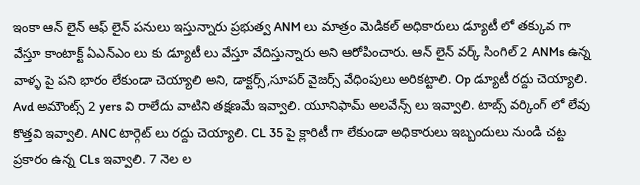ఇంకా ఆన్ లైన్ ఆఫ్ లైన్ పనులు ఇస్తున్నారు ప్రభుత్వ ANM లు మాత్రం మెడికల్ అధికారులు డ్యూటీ లో తక్కువ గా వేస్తూ కాంటాక్ట్ ఏఎన్ఎం లు కు డ్యూటీ లు వేస్తూ వేదిస్తున్నారు అని ఆరోపించారు. ఆన్ లైన్ వర్క్ సింగిల్ 2 ANMs ఉన్న వాళ్ళ పై పని భారం లేకుండా చెయ్యాలి అని, డాక్టర్స్,సూపర్ వైజర్స్ వేధింపులు అరికట్టాలి. Op డ్యూటీ రద్దు చెయ్యాలి. Avd అమౌంట్స్ 2 yers వి రాలేదు వాటిని తక్షణమే ఇవ్వాలి. యూనిఫామ్ అలవేన్స్ లు ఇవ్వాలి. టాబ్స్ వర్కింగ్ లో లేవు కొత్తవి ఇవ్వాలి. ANC టార్గెట్ లు రద్దు చెయ్యాలి. CL 35 పై క్లారిటీ గా లేకుండా అధికారులు ఇబ్బందులు నుండి చట్ట ప్రకారం ఉన్న CLs ఇవ్వాలి. 7 నెల ల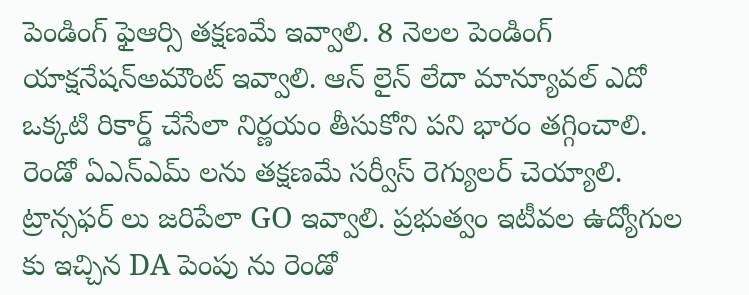పెండింగ్ ఫైఆర్సి తక్షణమే ఇవ్వాలి. 8 నెలల పెండింగ్ యాక్షనేషన్అమౌంట్ ఇవ్వాలి. ఆన్ లైన్ లేదా మాన్యూవల్ ఎదో ఒక్కటి రికార్డ్ చేసేలా నిర్ణయం తీసుకోని పని భారం తగ్గించాలి. రెండో ఏఎన్ఎమ్ లను తక్షణమే సర్వీస్ రెగ్యులర్ చెయ్యాలి. ట్రాన్సఫర్ లు జరిపేలా GO ఇవ్వాలి. ప్రభుత్వం ఇటీవల ఉద్యోగుల కు ఇచ్చిన DA పెంపు ను రెండో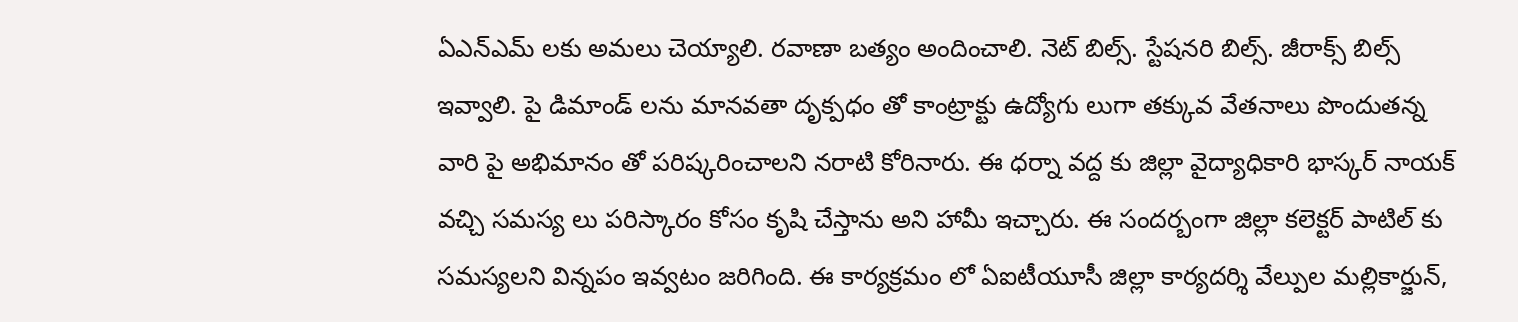ఏఎన్ఎమ్ లకు అమలు చెయ్యాలి. రవాణా బత్యం అందించాలి. నెట్ బిల్స్. స్టేషనరి బిల్స్. జీరాక్స్ బిల్స్ ఇవ్వాలి. పై డిమాండ్ లను మానవతా దృక్పధం తో కాంట్రాక్టు ఉద్యోగు లుగా తక్కువ వేతనాలు పొందుతన్న వారి పై అభిమానం తో పరిష్కరించాలని నరాటి కోరినారు. ఈ ధర్నా వద్ద కు జిల్లా వైద్యాధికారి భాస్కర్ నాయక్ వచ్చి సమస్య లు పరిస్కారం కోసం కృషి చేస్తాను అని హామీ ఇచ్చారు. ఈ సందర్బంగా జిల్లా కలెక్టర్ పాటిల్ కు సమస్యలని విన్నపం ఇవ్వటం జరిగింది. ఈ కార్యక్రమం లో ఏఐటీయూసీ జిల్లా కార్యదర్శి వేల్పుల మల్లికార్జున్,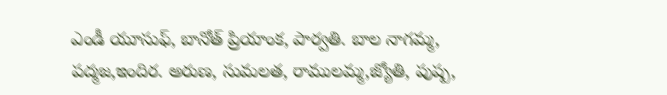ఎండీ యూసుఫ్, బానోత్ ప్రియాంక, పార్వతి. బాల నాగమ్మ, పద్మజ,ఇందిర. అరుణ, సుమలత, రాములమ్మ,జ్యోతి, పుష్ప,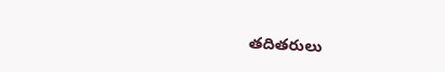తదితరులు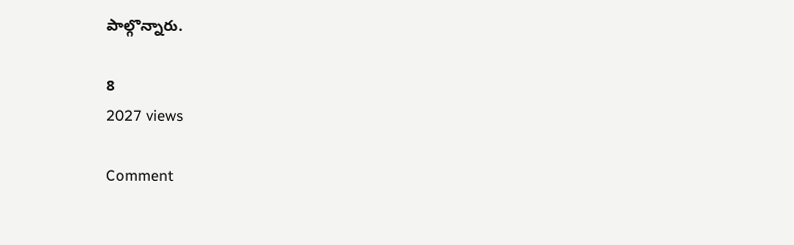పాల్గొన్నారు.

8
2027 views

Comment